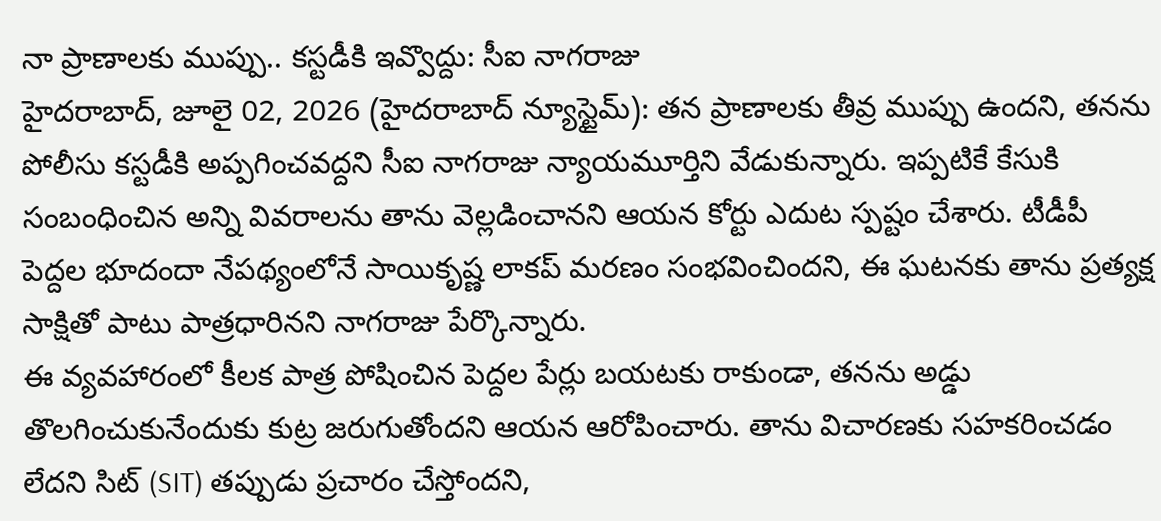నా ప్రాణాలకు ముప్పు.. కస్టడీకి ఇవ్వొద్దు: సీఐ నాగరాజు
హైదరాబాద్, జూలై 02, 2026 (హైదరాబాద్ న్యూస్టైమ్): తన ప్రాణాలకు తీవ్ర ముప్పు ఉందని, తనను పోలీసు కస్టడీకి అప్పగించవద్దని సీఐ నాగరాజు న్యాయమూర్తిని వేడుకున్నారు. ఇప్పటికే కేసుకి సంబంధించిన అన్ని వివరాలను తాను వెల్లడించానని ఆయన కోర్టు ఎదుట స్పష్టం చేశారు. టీడీపీ పెద్దల భూదందా నేపథ్యంలోనే సాయికృష్ణ లాకప్ మరణం సంభవించిందని, ఈ ఘటనకు తాను ప్రత్యక్ష సాక్షితో పాటు పాత్రధారినని నాగరాజు పేర్కొన్నారు.
ఈ వ్యవహారంలో కీలక పాత్ర పోషించిన పెద్దల పేర్లు బయటకు రాకుండా, తనను అడ్డు తొలగించుకునేందుకు కుట్ర జరుగుతోందని ఆయన ఆరోపించారు. తాను విచారణకు సహకరించడం లేదని సిట్ (SIT) తప్పుడు ప్రచారం చేస్తోందని,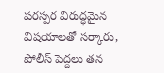పరస్పర విరుద్ధమైన విషయాలతో సర్కారు, పోలీస్ పెద్దలు తన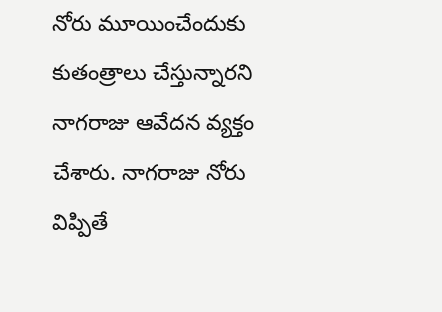నోరు మూయించేందుకు కుతంత్రాలు చేస్తున్నారని నాగరాజు ఆవేదన వ్యక్తం చేశారు. నాగరాజు నోరు విప్పితే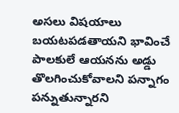అసలు విషయాలు బయటపడతాయని భావించే పాలకులే ఆయనను అడ్డు తొలగించుకోవాలని పన్నాగం పన్నుతున్నారని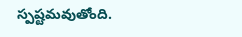స్పష్టమవుతోంది.